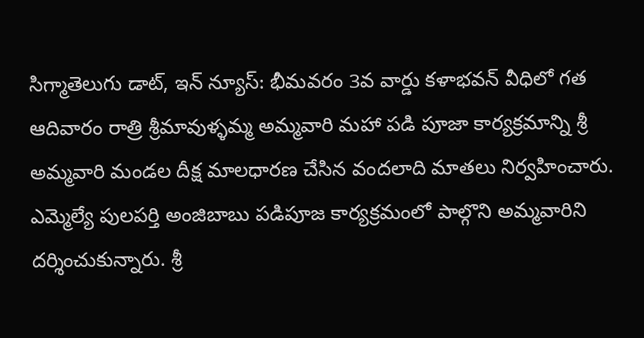సిగ్మాతెలుగు డాట్, ఇన్ న్యూస్: భీమవరం 3వ వార్డు కళాభవన్ వీధిలో గత ఆదివారం రాత్రి శ్రీమావుళ్ళమ్మ అమ్మవారి మహా పడి పూజా కార్యక్రమాన్ని శ్రీ అమ్మవారి మండల దీక్ష మాలధారణ చేసిన వందలాది మాతలు నిర్వహించారు. ఎమ్మెల్యే పులపర్తి అంజిబాబు పడిపూజ కార్యక్రమంలో పాల్గొని అమ్మవారిని దర్శించుకున్నారు. శ్రీ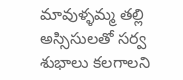మావుళ్ళమ్మ తల్లి అస్సిసులతో సర్వ శుభాలు కలగాలని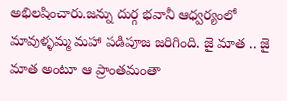అభిలషించారు.జన్ను దుర్గ భవానీ ఆధ్వర్యంలో మావుళ్ళమ్మ మహా పడిపూజ జరిగింది. జై మాత .. జై మాత అంటూ ఆ ప్రాంతమంతా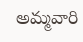అమ్మవారి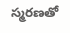స్మరణతో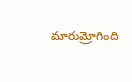మారుమ్రోగింది